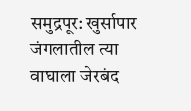समुद्रपूर: खुर्सापार जंगलातील त्या वाघाला जेरबंद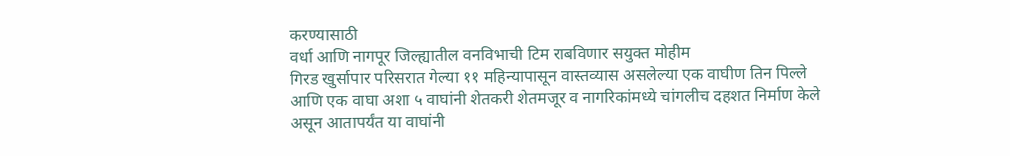करण्यासाठी
वर्धा आणि नागपूर जिल्ह्यातील वनविभाची टिम राबविणार सयुक्त मोहीम
गिरड खुर्सापार परिसरात गेल्या ११ महिन्यापासून वास्तव्यास असलेल्या एक वाघीण तिन पिल्ले आणि एक वाघा अशा ५ वाघांनी शेतकरी शेतमजूर व नागरिकांमध्ये चांगलीच दहशत निर्माण केले असून आतापर्यंत या वाघांनी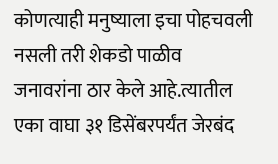कोणत्याही मनुष्याला इचा पोहचवली नसली तरी शेकडो पाळीव जनावरांना ठार केले आहे.त्यातील एका वाघा ३१ डिसेंबरपर्यंत जेरबंद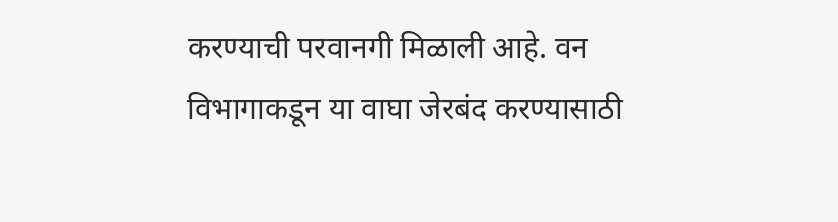करण्याची परवानगी मिळाली आहे. वन विभागाकडून या वाघा जेरबंद करण्यासाठी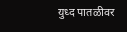युध्द पातळीवर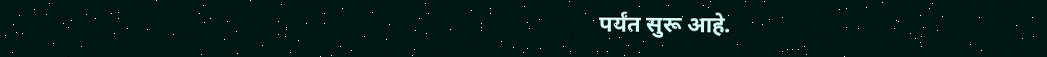पर्यंत सुरू आहे.